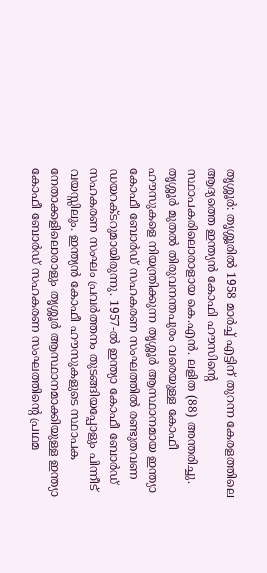തൃശ്ശൂർ: തൃശ്ശൂരിൽ 1958 മാർച്ച് എട്ടിന് തുറന്ന കേരളത്തിലെ ആദ്യത്തെ ഇന്ത്യൻ കോഫി ഹൗസിന്റെ സ്ഥാപകരിലൊരാളായ കെ.എൻ. ലളിത (88) അന്തരിച്ചു. തൃശ്ശൂർ മുതൽ തിരുവനന്തപുരം വരെയുള്ള കോഫീ ഹൗസുകളെ നിയന്ത്രിക്കുന്ന തൃശ്ശൂർ ആസ്ഥാനമായ ഇന്ത്യാ കോഫീ ബോർഡ് സഹകരണ സംഘത്തിൽ രണ്ടുതവണ ഡയറക്ടറുമായിരുന്നു. 1957-ൽ ഇന്ത്യാ കോഫീ ബോർഡ് സഹകരണ സംഘം പ്രവർത്തനം തുടങ്ങിയപ്പോളും പിന്നീട് വയസ്സിലും. ഇന്ത്യൻ കോഫീ ഹൗസുകളുടെ സ്ഥാപക നേതാക്കളിലൊരാളും തൃശ്ശൂർ ആസ്ഥാനമാക്കിയുള്ള ഇന്ത്യാ കോഫീ ബോർഡ് സഹകരണ സംഘത്തിന്റെ പ്രഥമ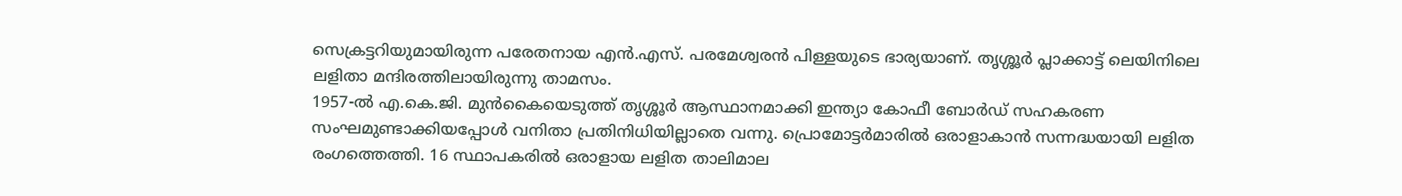സെക്രട്ടറിയുമായിരുന്ന പരേതനായ എൻ.എസ്. പരമേശ്വരൻ പിള്ളയുടെ ഭാര്യയാണ്. തൃശ്ശൂർ പ്ലാക്കാട്ട് ലെയിനിലെ ലളിതാ മന്ദിരത്തിലായിരുന്നു താമസം.
1957-ൽ എ.കെ.ജി. മുൻകൈയെടുത്ത് തൃശ്ശൂർ ആസ്ഥാനമാക്കി ഇന്ത്യാ കോഫീ ബോർഡ് സഹകരണ സംഘമുണ്ടാക്കിയപ്പോൾ വനിതാ പ്രതിനിധിയില്ലാതെ വന്നു. പ്രൊമോട്ടർമാരിൽ ഒരാളാകാൻ സന്നദ്ധയായി ലളിത രംഗത്തെത്തി. 16 സ്ഥാപകരിൽ ഒരാളായ ലളിത താലിമാല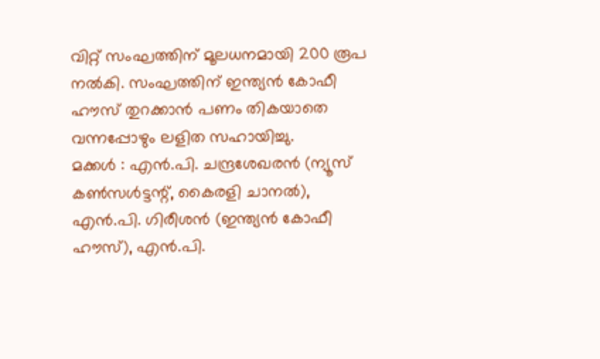വിറ്റ് സംഘത്തിന് മൂലധനമായി 200 രൂപ നൽകി. സംഘത്തിന് ഇന്ത്യൻ കോഫീ ഹൗസ് തുറക്കാൻ പണം തികയാതെ വന്നപ്പോഴും ലളിത സഹായിച്ചു.
മക്കൾ : എൻ.പി. ചന്ദ്രശേഖരൻ (ന്യൂസ് കൺസൾട്ടന്റ്, കൈരളി ചാനൽ), എൻ.പി. ഗിരീശൻ (ഇന്ത്യൻ കോഫീ ഹൗസ്), എൻ.പി.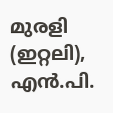മുരളി (ഇറ്റലി), എൻ.പി.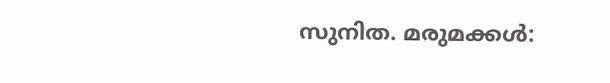സുനിത. മരുമക്കൾ: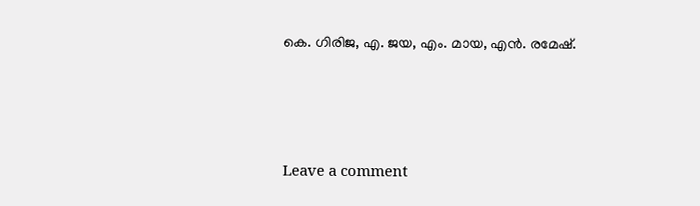കെ. ഗിരിജ, എ. ജയ, എം. മായ, എൻ. രമേഷ്.






Leave a comment